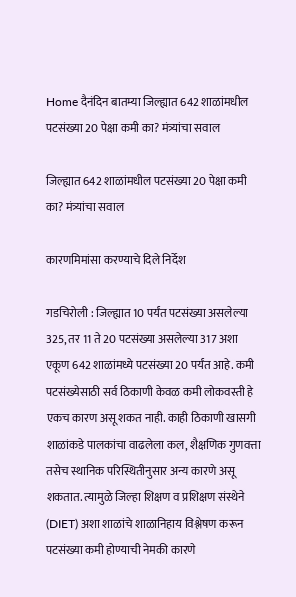Home दैनंदिन बातम्या जिल्ह्यात 642 शाळांमधील पटसंख्या 20 पेक्षा कमी का? मंत्र्यांचा सवाल

जिल्ह्यात 642 शाळांमधील पटसंख्या 20 पेक्षा कमी का? मंत्र्यांचा सवाल

कारणमिमांसा करण्याचे दिले निर्देश

गडचिरोली : जिल्ह्यात 10 पर्यंत पटसंख्या असलेल्या 325, तर 11 ते 20 पटसंख्या असलेल्या 317 अशा एकूण 642 शाळांमध्ये पटसंख्या 20 पर्यंत आहे. कमी पटसंख्येसाठी सर्व ठिकाणी केवळ कमी लोकवस्ती हे एकच कारण असू शकत नाही. काही ठिकाणी खासगी शाळांकडे पालकांचा वाढलेला कल, शैक्षणिक गुणवत्ता तसेच स्थानिक परिस्थितीनुसार अन्य कारणे असू शकतात. त्यामुळे जिल्हा शिक्षण व प्रशिक्षण संस्थेने (DIET) अशा शाळांचे शाळानिहाय विश्लेषण करून पटसंख्या कमी होण्याची नेमकी कारणे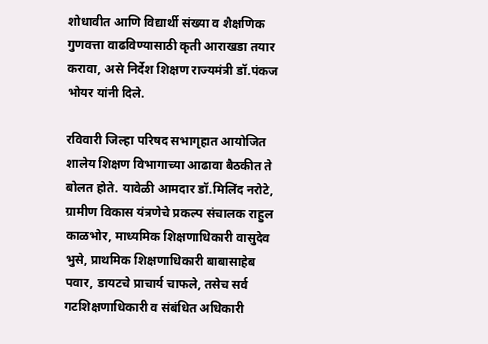शोधावीत आणि विद्यार्थी संख्या व शैक्षणिक गुणवत्ता वाढविण्यासाठी कृती आराखडा तयार करावा, असे निर्देश शिक्षण राज्यमंत्री डॉ.पंकज भोयर यांनी दिले.

रविवारी जिल्हा परिषद सभागृहात आयोजित शालेय शिक्षण विभागाच्या आढावा बैठकीत ते बोलत होते. यावेळी आमदार डॉ.मिलिंद नरोटे, ग्रामीण विकास यंत्रणेचे प्रकल्प संचालक राहुल काळभोर, माध्यमिक शिक्षणाधिकारी वासुदेव भुसे, प्राथमिक शिक्षणाधिकारी बाबासाहेब पवार, डायटचे प्राचार्य चाफले, तसेच सर्व गटशिक्षणाधिकारी व संबंधित अधिकारी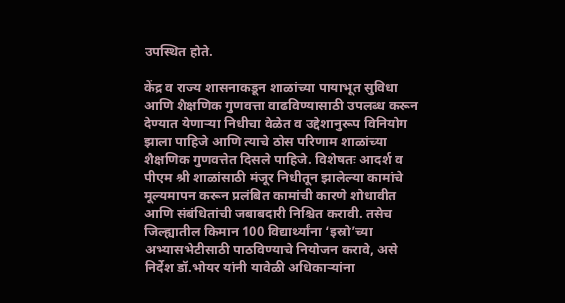उपस्थित होते.

केंद्र व राज्य शासनाकडून शाळांच्या पायाभूत सुविधा आणि शैक्षणिक गुणवत्ता वाढविण्यासाठी उपलब्ध करून देण्यात येणाऱ्या निधीचा वेळेत व उद्देशानुरूप विनियोग झाला पाहिजे आणि त्याचे ठोस परिणाम शाळांच्या शैक्षणिक गुणवत्तेत दिसले पाहिजे. विशेषतः आदर्श व पीएम श्री शाळांसाठी मंजूर निधीतून झालेल्या कामांचे मूल्यमापन करून प्रलंबित कामांची कारणे शोधावीत आणि संबंधितांची जबाबदारी निश्चित करावी. तसेच जिल्ह्यातील किमान 100 विद्यार्थ्यांना ‘इस्रो’च्या अभ्यासभेटीसाठी पाठविण्याचे नियोजन करावे, असे निर्देश डॉ.भोयर यांनी यावेळी अधिकाऱ्यांना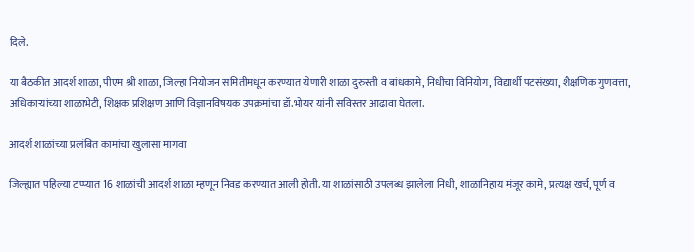दिले.

या बैठकीत आदर्श शाळा, पीएम श्री शाळा, जिल्हा नियोजन समितीमधून करण्यात येणारी शाळा दुरुस्ती व बांधकामे, निधीचा विनियोग, विद्यार्थी पटसंख्या, शैक्षणिक गुणवत्ता, अधिकाऱ्यांच्या शाळाभेटी, शिक्षक प्रशिक्षण आणि विज्ञानविषयक उपक्रमांचा डॉ.भोयर यांनी सविस्तर आढावा घेतला.

आदर्श शाळांच्या प्रलंबित कामांचा खुलासा मागवा

जिल्ह्यात पहिल्या टप्प्यात 16 शाळांची आदर्श शाळा म्हणून निवड करण्यात आली होती. या शाळांसाठी उपलब्ध झालेला निधी, शाळानिहाय मंजूर कामे, प्रत्यक्ष खर्च, पूर्ण व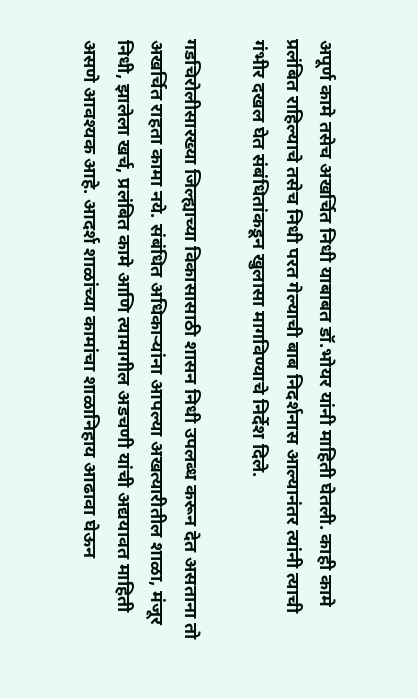अपूर्ण कामे तसेच अखर्चित निधी याबाबत डॉ.भोयर यांनी माहिती घेतली. काही कामे प्रलंबित राहिल्याचे तसेच निधी परत गेल्याची बाब निदर्शनास आल्यानंतर त्यांनी त्याची गंभीर दखल घेत संबंधितांकडून खुलासा मागविण्याचे निर्देश दिले.

गडचिरोलीसारख्या जिल्ह्याच्या विकासासाठी शासन निधी उपलब्ध करून देत असताना तो अखर्चित राहता कामा नये. संबंधित अधिकाऱ्यांना आपल्या अखत्यारीतील शाळा, मंजूर निधी, झालेला खर्च, प्रलंबित कामे आणि त्यामागील अडचणी यांची अद्ययावत माहिती असणे आवश्यक आहे. आदर्श शाळांच्या कामांचा शाळानिहाय आढावा घेऊन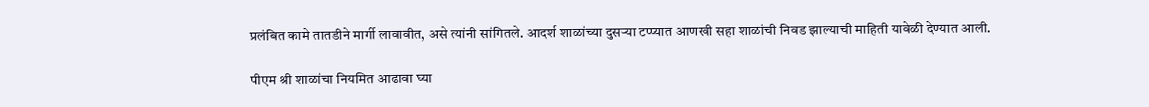प्रलंबित कामे तातडीने मार्गी लावावीत, असे त्यांनी सांगितले. आदर्श शाळांच्या दुसऱ्या टप्प्यात आणखी सहा शाळांची निवड झाल्याची माहिती यावेळी देण्यात आली.

पीएम श्री शाळांचा नियमित आढावा घ्या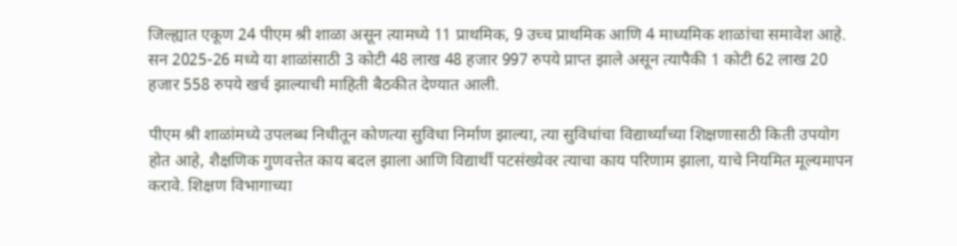जिल्ह्यात एकूण 24 पीएम श्री शाळा असून त्यामध्ये 11 प्राथमिक, 9 उच्च प्राथमिक आणि 4 माध्यमिक शाळांचा समावेश आहे. सन 2025-26 मध्ये या शाळांसाठी 3 कोटी 48 लाख 48 हजार 997 रुपये प्राप्त झाले असून त्यापैकी 1 कोटी 62 लाख 20 हजार 558 रुपये खर्च झाल्याची माहिती बैठकीत देण्यात आली.

पीएम श्री शाळांमध्ये उपलब्ध निधीतून कोणत्या सुविधा निर्माण झाल्या, त्या सुविधांचा विद्यार्थ्यांच्या शिक्षणासाठी किती उपयोग होत आहे, शैक्षणिक गुणवत्तेत काय बदल झाला आणि विद्यार्थी पटसंख्येवर त्याचा काय परिणाम झाला, याचे नियमित मूल्यमापन करावे. शिक्षण विभागाच्या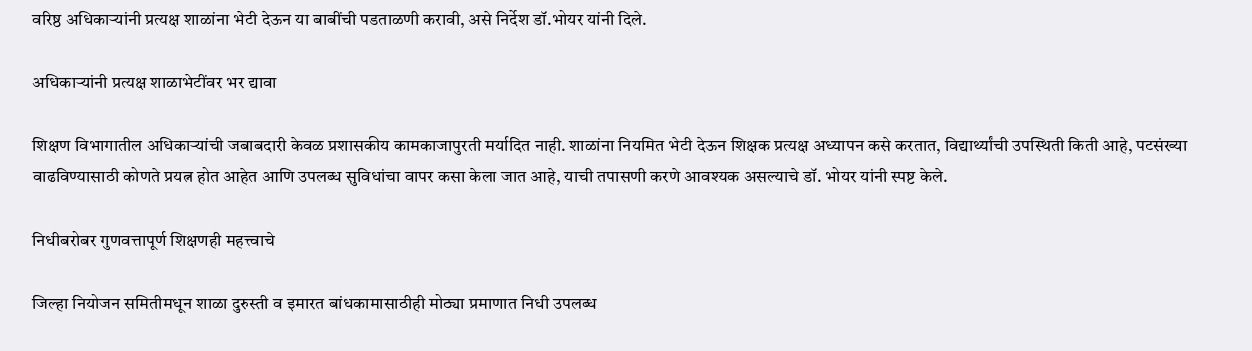वरिष्ठ अधिकाऱ्यांनी प्रत्यक्ष शाळांना भेटी देऊन या बाबींची पडताळणी करावी, असे निर्देश डॉ.भोयर यांनी दिले.

अधिकाऱ्यांनी प्रत्यक्ष शाळाभेटींवर भर द्यावा

शिक्षण विभागातील अधिकाऱ्यांची जबाबदारी केवळ प्रशासकीय कामकाजापुरती मर्यादित नाही. शाळांना नियमित भेटी देऊन शिक्षक प्रत्यक्ष अध्यापन कसे करतात, विद्यार्थ्यांची उपस्थिती किती आहे, पटसंख्या वाढविण्यासाठी कोणते प्रयत्न होत आहेत आणि उपलब्ध सुविधांचा वापर कसा केला जात आहे, याची तपासणी करणे आवश्यक असल्याचे डॉ. भोयर यांनी स्पष्ट केले.

निधीबरोबर गुणवत्तापूर्ण शिक्षणही महत्त्वाचे

जिल्हा नियोजन समितीमधून शाळा दुरुस्ती व इमारत बांधकामासाठीही मोठ्या प्रमाणात निधी उपलब्ध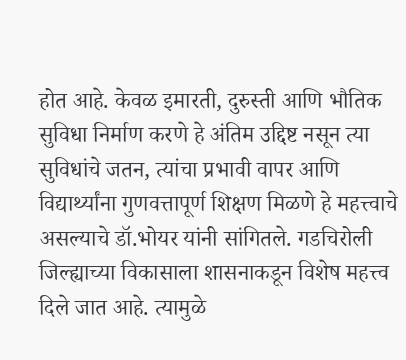होत आहे. केवळ इमारती, दुरुस्ती आणि भौतिक सुविधा निर्माण करणे हे अंतिम उद्दिष्ट नसून त्या सुविधांचे जतन, त्यांचा प्रभावी वापर आणि विद्यार्थ्यांना गुणवत्तापूर्ण शिक्षण मिळणे हे महत्त्वाचे असल्याचे डॉ.भोयर यांनी सांगितले. गडचिरोली जिल्ह्याच्या विकासाला शासनाकडून विशेष महत्त्व दिले जात आहे. त्यामुळे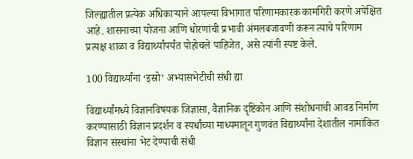जिल्ह्यातील प्रत्येक अधिकाऱ्याने आपल्या विभागात परिणामकारक कामगिरी करणे अपेक्षित आहे. शासनाच्या योजना आणि धोरणांची प्रभावी अंमलबजावणी करून त्याचे परिणाम प्रत्यक्ष शाळा व विद्यार्थ्यांपर्यंत पोहोचले पाहिजेत, असे त्यांनी स्पष्ट केले.

100 विद्यार्थ्यांना ‘इस्रो’ अभ्यासभेटीची संधी द्या

विद्यार्थ्यांमध्ये विज्ञानविषयक जिज्ञासा, वैज्ञानिक दृष्टिकोन आणि संशोधनाची आवड निर्माण करण्यासाठी विज्ञान प्रदर्शन व स्पर्धांच्या माध्यमातून गुणवंत विद्यार्थ्यांना देशातील नामांकित विज्ञान संस्थांना भेट देण्याची संधी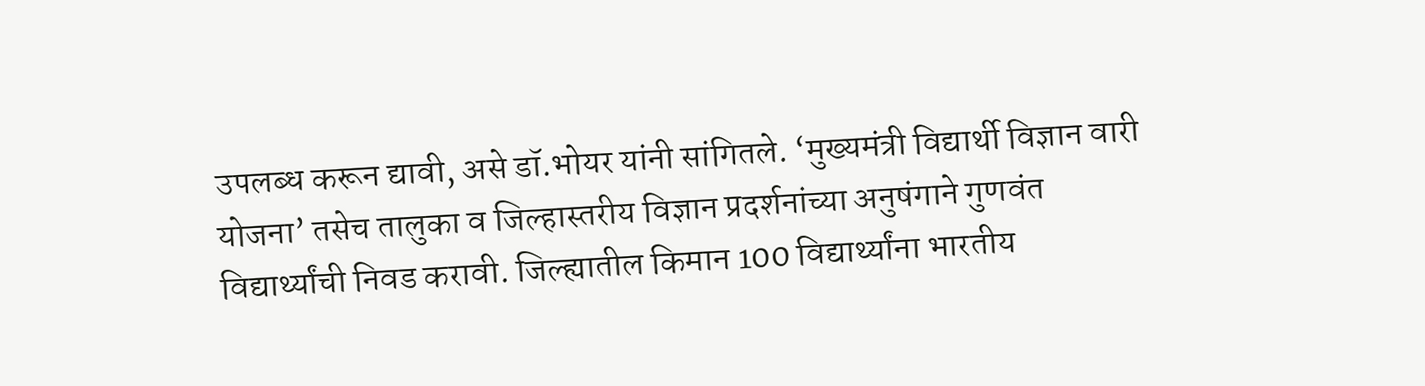उपलब्ध करून द्यावी, असे डॉ.भोयर यांनी सांगितले. ‘मुख्यमंत्री विद्यार्थी विज्ञान वारी योजना’ तसेच तालुका व जिल्हास्तरीय विज्ञान प्रदर्शनांच्या अनुषंगाने गुणवंत विद्यार्थ्यांची निवड करावी. जिल्ह्यातील किमान 100 विद्यार्थ्यांना भारतीय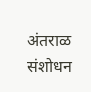अंतराळ संशोधन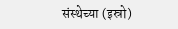संस्थेच्या (इस्रो)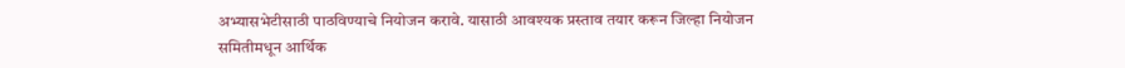अभ्यासभेटीसाठी पाठविण्याचे नियोजन करावे. यासाठी आवश्यक प्रस्ताव तयार करून जिल्हा नियोजन समितीमधून आर्थिक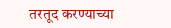तरतूद करण्याच्या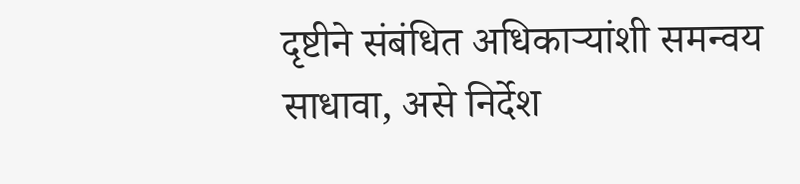दृष्टीने संबंधित अधिकाऱ्यांशी समन्वय साधावा, असे निर्देश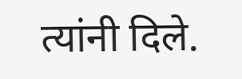त्यांनी दिले.